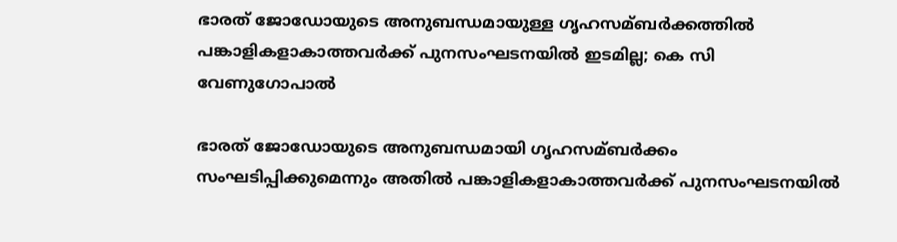ഭാരത് ജോഡോയുടെ അനുബന്ധമായുള്ള ഗൃഹസമ്ബര്‍ക്കത്തില്‍ പങ്കാളികളാകാത്തവര്‍ക്ക് പുനസംഘടനയില്‍ ഇടമില്ല; കെ സി വേണുഗോപാല്‍

ഭാരത് ജോഡോയുടെ അനുബന്ധമായി ഗൃഹസമ്ബര്‍ക്കം സംഘടിപ്പിക്കുമെന്നും അതില്‍ പങ്കാളികളാകാത്തവര്‍ക്ക് പുനസംഘടനയില്‍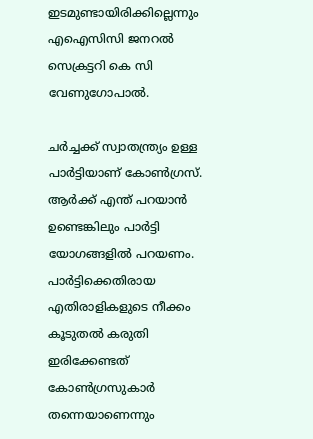ഇടമുണ്ടായിരിക്കില്ലെന്നും എഐസിസി ജനറല്‍ സെക്രട്ടറി കെ സി വേണുഗോപാല്‍.

ചര്‍ച്ചക്ക്‌ സ്വാതന്ത്ര്യം ഉള്ള പാര്‍ട്ടിയാണ് കോണ്‍ഗ്രസ്. ആര്‍ക്ക് എന്ത് പറയാന്‍ ഉണ്ടെങ്കിലും പാര്‍ട്ടി യോഗങ്ങളില്‍ പറയണം. പാര്‍ട്ടിക്കെതിരായ എതിരാളികളുടെ നീക്കം കൂടുതല്‍ കരുതി ഇരിക്കേണ്ടത് കോണ്‍ഗ്രസുകാര്‍ തന്നെയാണെന്നും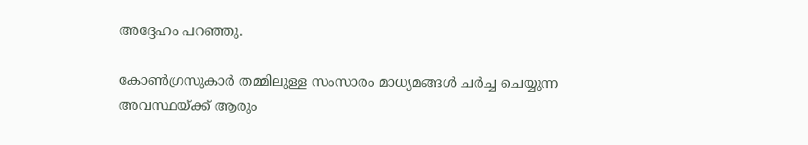അദ്ദേഹം പറഞ്ഞു.

കോണ്‍ഗ്രസുകാര്‍ തമ്മിലുള്ള സംസാരം മാധ്യമങ്ങള്‍ ചര്‍ച്ച ചെയ്യുന്ന അവസ്ഥയ്ക്ക് ആരും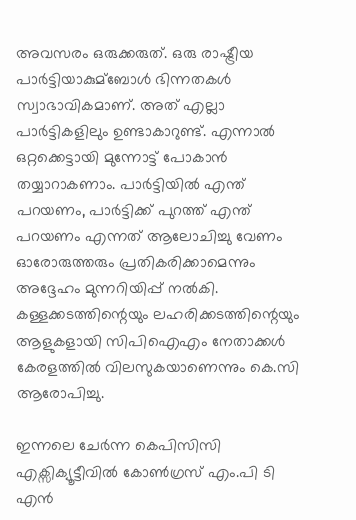അവസരം ഒരുക്കരുത്. ഒരു രാഷ്ട്രീയ പാര്‍ട്ടിയാകുമ്ബോള്‍ ഭിന്നതകള്‍ സ്വാഭാവികമാണ്. അത് എല്ലാ പാര്‍ട്ടികളിലും ഉണ്ടാകാറുണ്ട്. എന്നാല്‍ ഒറ്റക്കെട്ടായി മുന്നോട്ട് പോകാന്‍ തയ്യാറാകണാം. പാര്‍ട്ടിയില്‍ എന്ത് പറയണം, പാര്‍ട്ടിക്ക് പുറത്ത് എന്ത് പറയണം എന്നത് ആലോചിച്ചു വേണം ഓരോരുത്തരും പ്രതികരിക്കാമെന്നും അദ്ദേഹം മുന്നറിയിപ്പ് നല്‍കി. കള്ളക്കടത്തിന്റെയും ലഹരിക്കടത്തിന്റെയും ആളുകളായി സിപിഐഎം നേതാക്കള്‍ കേരളത്തില്‍ വിലസുകയാണെന്നും കെ.സി ആരോപിച്ചു.

ഇന്നലെ ചേര്‍ന്ന കെപിസിസി എക്സിക്യൂട്ടീവില്‍ കോണ്‍ഗ്രസ് എം.പി ടി എന്‍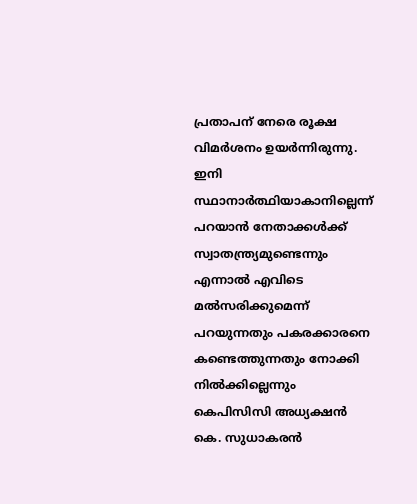പ്രതാപന് നേരെ രൂക്ഷ വിമര്‍ശനം ഉയര്‍ന്നിരുന്നു. ഇനി സ്ഥാനാര്‍ത്ഥിയാകാനില്ലെന്ന് പറയാന്‍ നേതാക്കള്‍ക്ക് സ്വാതന്ത്ര്യമുണ്ടെന്നും എന്നാല്‍ എവിടെ മല്‍സരിക്കുമെന്ന് പറയുന്നതും പകരക്കാരനെ കണ്ടെത്തുന്നതും നോക്കി നില്‍ക്കില്ലെന്നും കെപിസിസി അധ്യക്ഷന്‍ കെ. സുധാകരന്‍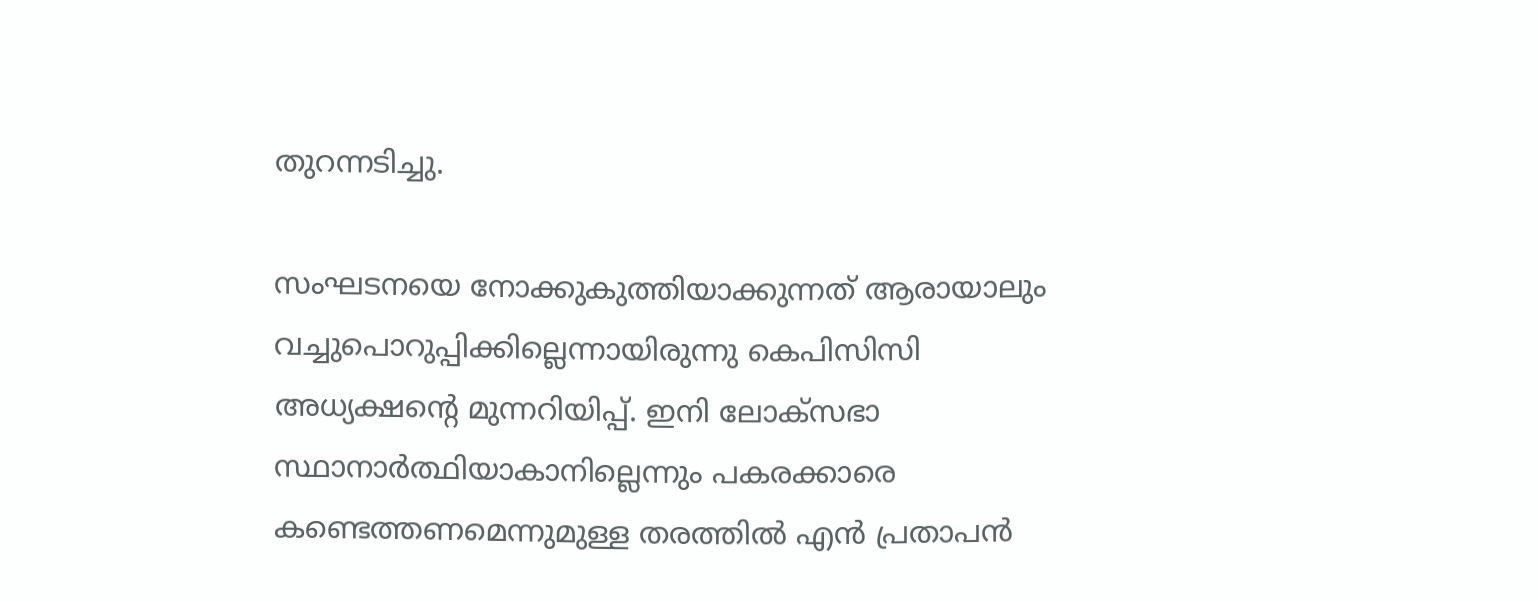തുറന്നടിച്ചു.

സംഘടനയെ നോക്കുകുത്തിയാക്കുന്നത് ആരായാലും വച്ചുപൊറുപ്പിക്കില്ലെന്നായിരുന്നു കെപിസിസി അധ്യക്ഷന്റെ മുന്നറിയിപ്പ്. ഇനി ലോക്സഭാ സ്ഥാനാര്‍ത്ഥിയാകാനില്ലെന്നും പകരക്കാരെ കണ്ടെത്തണമെന്നുമുള്ള തരത്തില്‍ എന്‍ പ്രതാപന്‍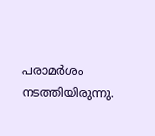പരാമര്‍ശം നടത്തിയിരുന്നു.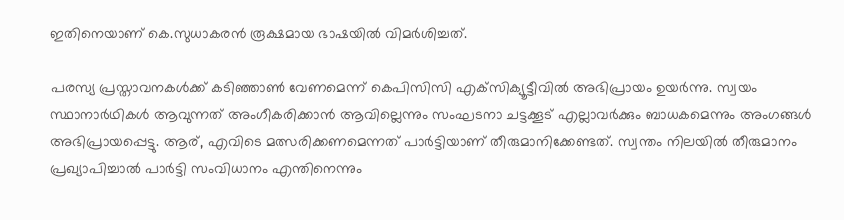ഇതിനെയാണ് കെ.സുധാകരന്‍ രൂക്ഷമായ ഭാഷയില്‍ വിമര്‍ശിച്ചത്.

പരസ്യ പ്രസ്താവനകള്‍ക്ക് കടിഞ്ഞാണ്‍ വേണമെന്ന് കെപിസിസി എക്‌സിക്യൂട്ടീവില്‍ അഭിപ്രായം ഉയര്‍ന്നു. സ്വയം സ്ഥാനാര്‍ഥികള്‍ ആവുന്നത് അംഗീകരിക്കാന്‍ ആവില്ലെന്നും സംഘടനാ ചട്ടക്കൂട് എല്ലാവര്‍ക്കും ബാധകമെന്നും അംഗങ്ങള്‍ അഭിപ്രായപ്പെട്ടു. ആര്, എവിടെ മത്സരിക്കണമെന്നത് പാര്‍ട്ടിയാണ് തീരുമാനിക്കേണ്ടത്. സ്വന്തം നിലയില്‍ തീരുമാനം പ്രഖ്യാപിച്ചാല്‍ പാര്‍ട്ടി സംവിധാനം എന്തിനെന്നും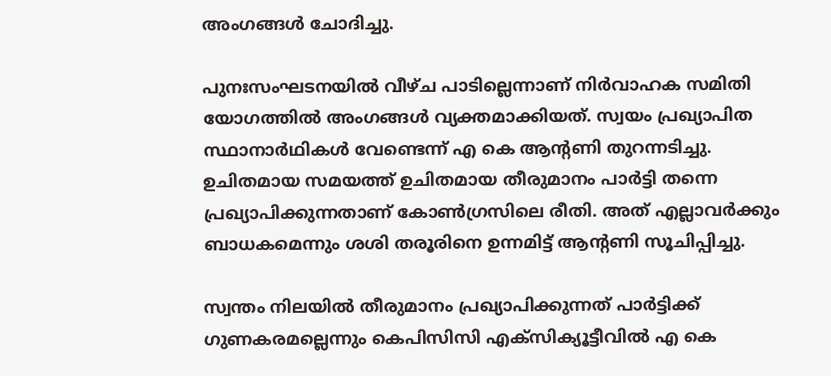അംഗങ്ങള്‍ ചോദിച്ചു.

പുനഃസംഘടനയില്‍ വീഴ്ച പാടില്ലെന്നാണ് നിര്‍വാഹക സമിതി യോഗത്തില്‍ അംഗങ്ങള്‍ വ്യക്തമാക്കിയത്. സ്വയം പ്രഖ്യാപിത സ്ഥാനാര്‍ഥികള്‍ വേണ്ടെന്ന് എ കെ ആന്റണി തുറന്നടിച്ചു. ഉചിതമായ സമയത്ത് ഉചിതമായ തീരുമാനം പാര്‍ട്ടി തന്നെ പ്രഖ്യാപിക്കുന്നതാണ് കോണ്‍ഗ്രസിലെ രീതി. അത് എല്ലാവര്‍ക്കും ബാധകമെന്നും ശശി തരൂരിനെ ഉന്നമിട്ട് ആന്റണി സൂചിപ്പിച്ചു.

സ്വന്തം നിലയില്‍ തീരുമാനം പ്രഖ്യാപിക്കുന്നത് പാര്‍ട്ടിക്ക് ഗുണകരമല്ലെന്നും കെപിസിസി എക്‌സിക്യൂട്ടീവില്‍ എ കെ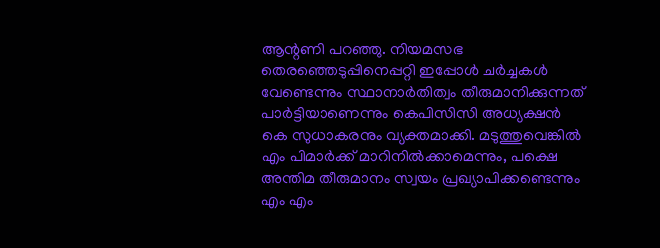ആന്റണി പറഞ്ഞു. നിയമസഭ തെരഞ്ഞെടുപ്പിനെപ്പറ്റി ഇപ്പോള്‍ ചര്‍ച്ചകള്‍ വേണ്ടെന്നും സ്ഥാനാര്‍തിത്വം തീരുമാനിക്കുന്നത് പാര്‍ട്ടിയാണെന്നും കെപിസിസി അധ്യക്ഷന്‍ കെ സുധാകരനും വ്യക്തമാക്കി. മടുത്തുവെങ്കില്‍ എം പിമാര്‍ക്ക് മാറിനില്‍ക്കാമെന്നും, പക്ഷെ അന്തിമ തീരുമാനം സ്വയം പ്രഖ്യാപിക്കണ്ടെന്നും എം എം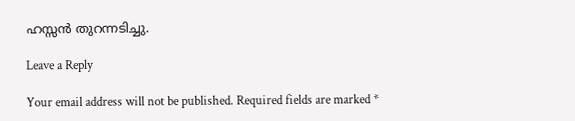ഹസ്സന്‍ തുറന്നടിച്ചു.

Leave a Reply

Your email address will not be published. Required fields are marked *